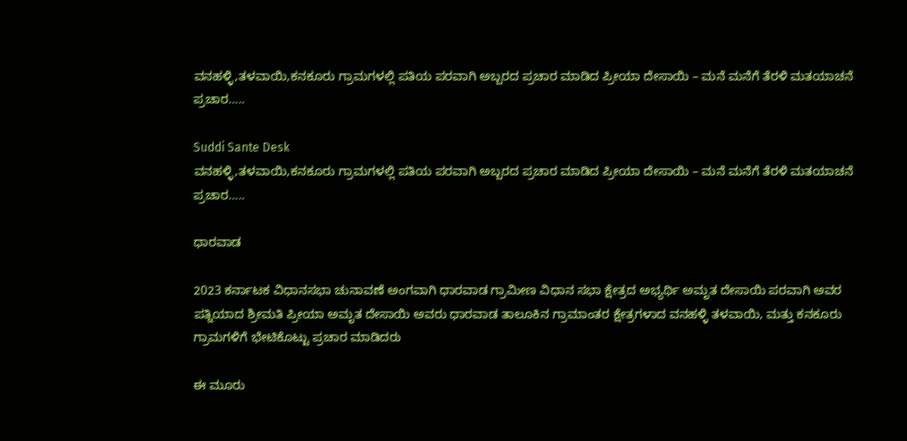ವನಹಳ್ಳಿ,ತಳವಾಯಿ,ಕನಕೂರು ಗ್ರಾಮಗಳಲ್ಲಿ ಪತಿಯ ಪರವಾಗಿ ಅಬ್ಬರದ ಪ್ರಚಾರ ಮಾಡಿದ ಪ್ರೀಯಾ ದೇಸಾಯಿ – ಮನೆ ಮನೆಗೆ ತೆರಳಿ ಮತಯಾಚನೆ ಪ್ರಚಾರ…..

Suddi Sante Desk
ವನಹಳ್ಳಿ,ತಳವಾಯಿ,ಕನಕೂರು ಗ್ರಾಮಗಳಲ್ಲಿ ಪತಿಯ ಪರವಾಗಿ ಅಬ್ಬರದ ಪ್ರಚಾರ ಮಾಡಿದ ಪ್ರೀಯಾ ದೇಸಾಯಿ – ಮನೆ ಮನೆಗೆ ತೆರಳಿ ಮತಯಾಚನೆ ಪ್ರಚಾರ…..

ಧಾರವಾಡ

2023 ಕರ್ನಾಟಕ ವಿಧಾನಸಭಾ ಚುನಾವಣೆ ಅಂಗವಾಗಿ ಧಾರವಾಡ ಗ್ರಾಮೀಣ ವಿಧಾನ ಸಭಾ ಕ್ಷೇತ್ರದ ಅಭ್ಯರ್ಥಿ ಅಮೃತ ದೇಸಾಯಿ ಪರವಾಗಿ ಅವರ ಪತ್ನಿಯಾದ ಶ್ರೀಮತಿ ಪ್ರೀಯಾ ಅಮೃತ ದೇಸಾಯಿ ಅವರು ಧಾರವಾಡ ತಾಲೂಕಿನ ಗ್ರಾಮಾಂತರ ಕ್ಷೇತ್ರಗಳಾದ ವನಹಳ್ಳಿ ತಳವಾಯಿ, ಮತ್ತು ಕನಕೂರು ಗ್ರಾಮಗಳಿಗೆ ಭೇಟಿಕೊಟ್ಟು ಪ್ರಚಾರ ಮಾಡಿದರು

ಈ ಮೂರು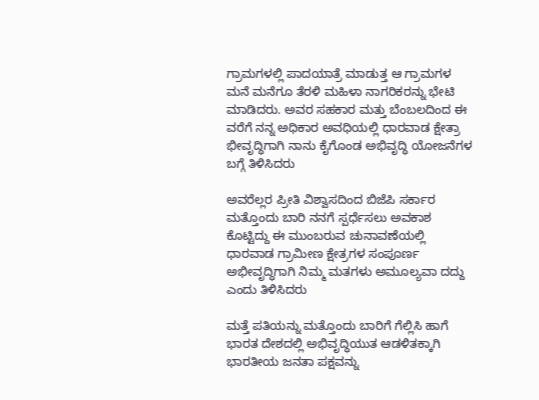ಗ್ರಾಮಗಳಲ್ಲಿ ಪಾದಯಾತ್ರೆ ಮಾಡುತ್ತ ಆ ಗ್ರಾಮಗಳ ಮನೆ ಮನೆಗೂ ತೆರಳಿ ಮಹಿಳಾ ನಾಗರಿಕರನ್ನು ಭೇಟಿ ಮಾಡಿದರು. ಅವರ ಸಹಕಾರ ಮತ್ತು ಬೆಂಬಲದಿಂದ ಈ ವರೆಗೆ ನನ್ನ ಅಧಿಕಾರ ಅವಧಿಯಲ್ಲಿ ಧಾರವಾಡ ಕ್ಷೇತ್ರಾ ಭೀವೃದ್ಧಿಗಾಗಿ ನಾನು ಕೈಗೊಂಡ ಅಭಿವೃದ್ಧಿ ಯೋಜನೆಗಳ ಬಗ್ಗೆ ತಿಳಿಸಿದರು

ಅವರೆಲ್ಲರ ಪ್ರೀತಿ ವಿಶ್ವಾಸದಿಂದ ಬಿಜೆಪಿ ಸರ್ಕಾರ ಮತ್ತೊಂದು ಬಾರಿ ನನಗೆ ಸ್ಪರ್ಧೆಸಲು ಅವಕಾಶ ಕೊಟ್ಟಿದ್ದು ಈ ಮುಂಬರುವ ಚುನಾವಣೆಯಲ್ಲಿ ಧಾರವಾಡ ಗ್ರಾಮೀಣ ಕ್ಷೇತ್ರಗಳ ಸಂಪೂರ್ಣ ಅಭೀವೃದ್ಧಿಗಾಗಿ ನಿಮ್ಮ ಮತಗಳು ಅಮೂಲ್ಯವಾ ದದ್ದು ಎಂದು ತಿಳಿಸಿದರು

ಮತ್ತೆ ಪತಿಯನ್ನು ಮತ್ತೊಂದು ಬಾರಿಗೆ ಗೆಲ್ಲಿಸಿ ಹಾಗೆ ಭಾರತ ದೇಶದಲ್ಲಿ ಅಭಿವೃದ್ಧಿಯುತ ಆಡಳಿತಕ್ಕಾಗಿ ಭಾರತೀಯ ಜನತಾ ಪಕ್ಷವನ್ನು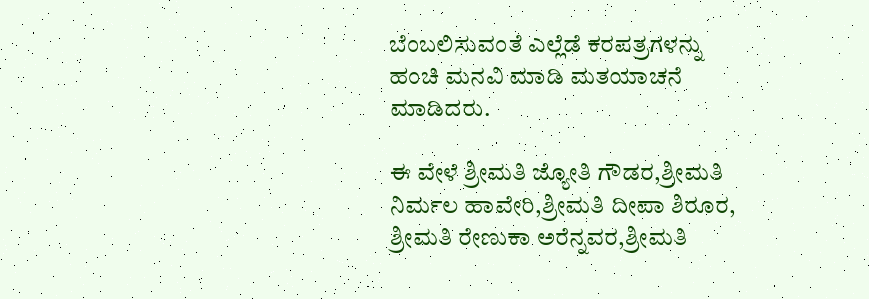ಬೆಂಬಲಿಸುವಂತೆ ಎಲ್ಲೆಡೆ ಕರಪತ್ರಗಳನ್ನು ಹಂಚಿ ಮನವಿ ಮಾಡಿ ಮತಯಾಚನೆ ಮಾಡಿದರು.

ಈ ವೇಳೆ ಶ್ರೀಮತಿ ಜ್ಯೋತಿ ಗೌಡರ,ಶ್ರೀಮತಿ ನಿರ್ಮಲ ಹಾವೇರಿ,ಶ್ರೀಮತಿ ದೀಪಾ ಶಿರೂರ, ಶ್ರೀಮತಿ ರೇಣುಕಾ ಅರೆನ್ನವರ,ಶ್ರೀಮತಿ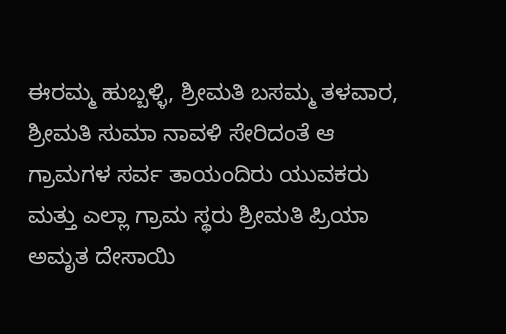ಈರಮ್ಮ ಹುಬ್ಬಳ್ಳಿ, ಶ್ರೀಮತಿ ಬಸಮ್ಮ ತಳವಾರ, ಶ್ರೀಮತಿ ಸುಮಾ ನಾವಳಿ ಸೇರಿದಂತೆ ಆ ಗ್ರಾಮಗಳ ಸರ್ವ ತಾಯಂದಿರು ಯುವಕರು ಮತ್ತು ಎಲ್ಲಾ ಗ್ರಾಮ ಸ್ಥರು ಶ್ರೀಮತಿ ಪ್ರಿಯಾ ಅಮೃತ ದೇಸಾಯಿ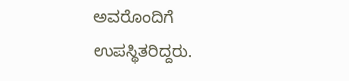ಅವರೊಂದಿಗೆ ಉಪಸ್ಥಿತರಿದ್ದರು.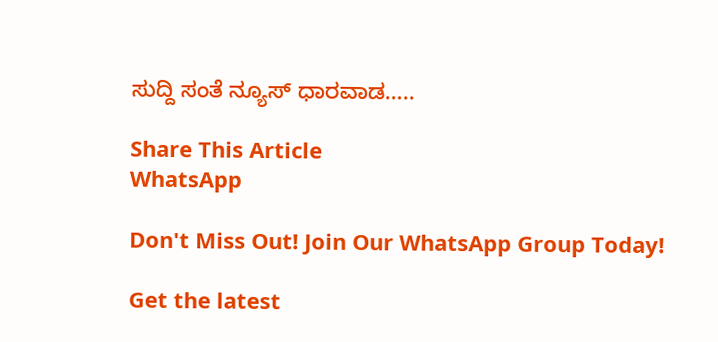ಸುದ್ದಿ ಸಂತೆ ನ್ಯೂಸ್ ಧಾರವಾಡ…..

Share This Article
WhatsApp

Don't Miss Out! Join Our WhatsApp Group Today!

Get the latest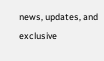news, updates, and exclusive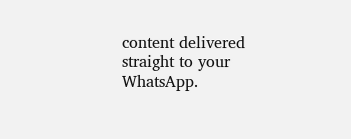content delivered straight to your WhatsApp.